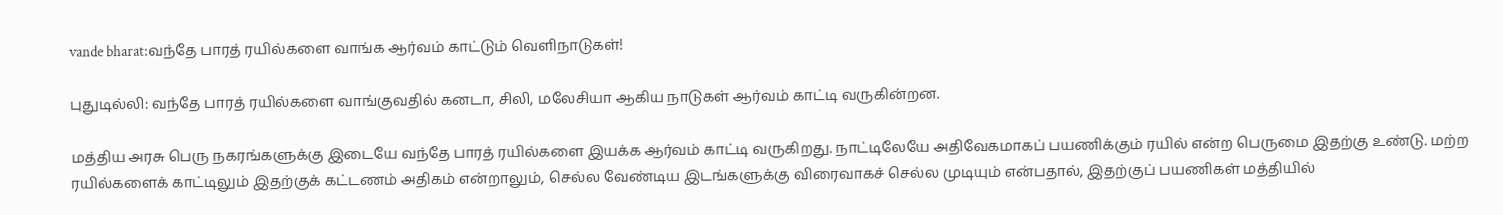vande bharat:வந்தே பாரத் ரயில்களை வாங்க ஆர்வம் காட்டும் வெளிநாடுகள்!

புதுடில்லி: வந்தே பாரத் ரயில்களை வாங்குவதில் கனடா, சிலி, மலேசியா ஆகிய நாடுகள் ஆர்வம் காட்டி வருகின்றன.

மத்திய அரசு பெரு நகரங்களுக்கு இடையே வந்தே பாரத் ரயில்களை இயக்க ஆர்வம் காட்டி வருகிறது. நாட்டிலேயே அதிவேகமாகப் பயணிக்கும் ரயில் என்ற பெருமை இதற்கு உண்டு. மற்ற ரயில்களைக் காட்டிலும் இதற்குக் கட்டணம் அதிகம் என்றாலும், செல்ல வேண்டிய இடங்களுக்கு விரைவாகச் செல்ல முடியும் என்பதால், இதற்குப் பயணிகள் மத்தியில்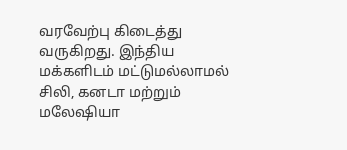வரவேற்பு கிடைத்து வருகிறது. இந்திய மக்களிடம் மட்டுமல்லாமல் சிலி, கனடா மற்றும் மலேஷியா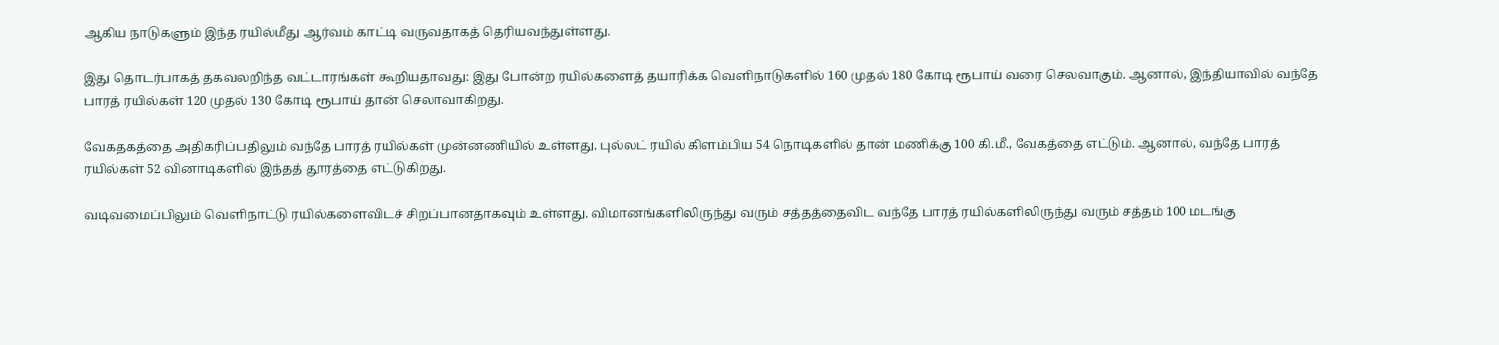ஆகிய நாடுகளும் இந்த ரயில்மீது ஆர்வம் காட்டி வருவதாகத் தெரியவந்துள்ளது.

இது தொடர்பாகத் தகவலறிந்த வட்டாரங்கள் கூறியதாவது: இது போன்ற ரயில்களைத் தயாரிக்க வெளிநாடுகளில் 160 முதல் 180 கோடி ரூபாய் வரை செலவாகும். ஆனால், இந்தியாவில் வந்தே பாரத் ரயில்கள் 120 முதல் 130 கோடி ரூபாய் தான் செலாவாகிறது.

வேகதகத்தை அதிகரிப்பதிலும் வந்தே பாரத் ரயில்கள் முன்னணியில் உள்ளது. புல்லட் ரயில் கிளம்பிய 54 நொடிகளில் தான் மணிக்கு 100 கி.மீ., வேகத்தை எட்டும். ஆனால், வந்தே பாரத் ரயில்கள் 52 வினாடிகளில் இந்தத் தூரத்தை எட்டுகிறது.

வடிவமைப்பிலும் வெளிநாட்டு ரயில்களைவிடச் சிறப்பானதாகவும் உள்ளது. விமானங்களிலிருந்து வரும் சத்தத்தைவிட வந்தே பாரத் ரயில்களிலிருந்து வரும் சத்தம் 100 மடங்கு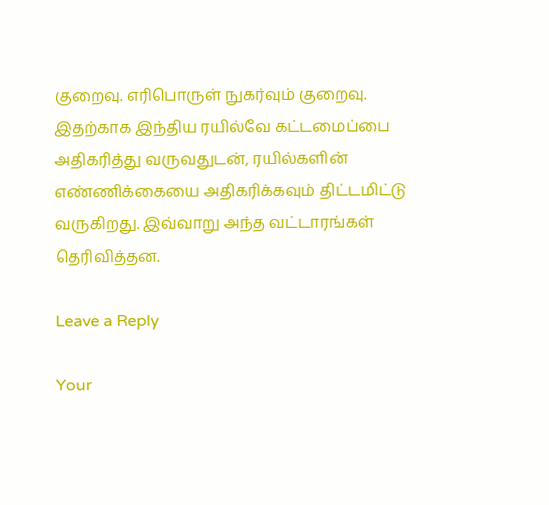குறைவு. எரிபொருள் நுகர்வும் குறைவு. இதற்காக இந்திய ரயில்வே கட்டமைப்பை அதிகரித்து வருவதுடன், ரயில்களின் எண்ணிக்கையை அதிகரிக்கவும் திட்டமிட்டு வருகிறது. இவ்வாறு அந்த வட்டாரங்கள் தெரிவித்தன.

Leave a Reply

Your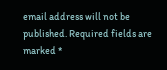email address will not be published. Required fields are marked *